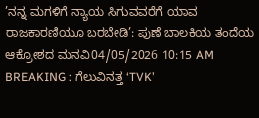’ನನ್ನ ಮಗಳಿಗೆ ನ್ಯಾಯ ಸಿಗುವವರೆಗೆ ಯಾವ ರಾಜಕಾರಣಿಯೂ ಬರಬೇಡಿ’: ಪುಣೆ ಬಾಲಕಿಯ ತಂದೆಯ ಆಕ್ರೋಶದ ಮನವಿ04/05/2026 10:15 AM
BREAKING : ಗೆಲುವಿನತ್ತ ‘TVK’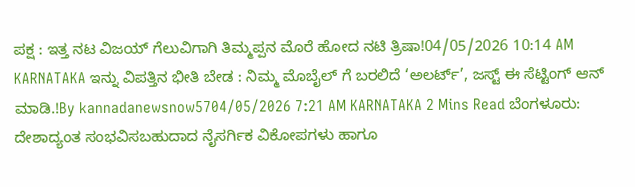ಪಕ್ಷ : ಇತ್ತ ನಟ ವಿಜಯ್ ಗೆಲುವಿಗಾಗಿ ತಿಮ್ಮಪ್ಪನ ಮೊರೆ ಹೋದ ನಟಿ ತ್ರಿಷಾ!04/05/2026 10:14 AM
KARNATAKA ಇನ್ನು ವಿಪತ್ತಿನ ಭೀತಿ ಬೇಡ : ನಿಮ್ಮ ಮೊಬೈಲ್ ಗೆ ಬರಲಿದೆ ‘ಅಲರ್ಟ್’, ಜಸ್ಟ್ ಈ ಸೆಟ್ಟಿಂಗ್ ಆನ್ ಮಾಡಿ.!By kannadanewsnow5704/05/2026 7:21 AM KARNATAKA 2 Mins Read ಬೆಂಗಳೂರು: ದೇಶಾದ್ಯಂತ ಸಂಭವಿಸಬಹುದಾದ ನೈಸರ್ಗಿಕ ವಿಕೋಪಗಳು ಹಾಗೂ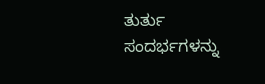ತುರ್ತು ಸಂದರ್ಭಗಳನ್ನು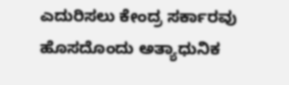ಎದುರಿಸಲು ಕೇಂದ್ರ ಸರ್ಕಾರವು ಹೊಸದೊಂದು ಅತ್ಯಾಧುನಿಕ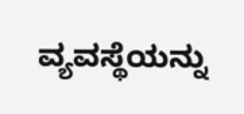ವ್ಯವಸ್ಥೆಯನ್ನು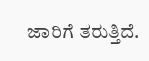ಜಾರಿಗೆ ತರುತ್ತಿದೆ.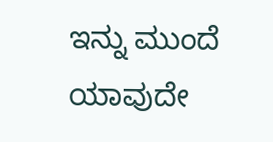ಇನ್ನು ಮುಂದೆ ಯಾವುದೇ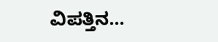ವಿಪತ್ತಿನ…